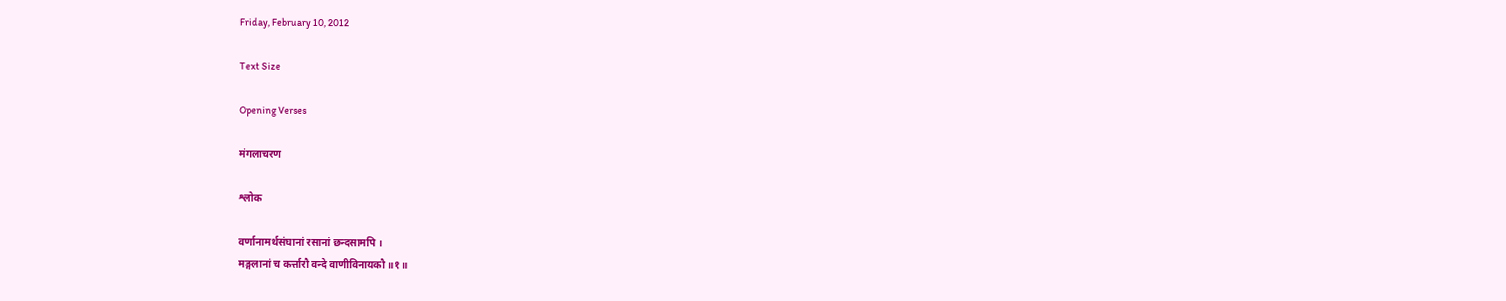Friday, February 10, 2012

Text Size

Opening Verses

मंगलाचरण

श्लोक

वर्णानामर्थसंघानां रसानां छन्दसामपि ।
मङ्गलानां च कर्त्तारौ वन्दे वाणीविनायकौ ॥१॥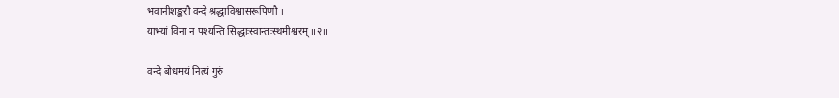भवानीशङ्करौ वन्दे श्रद्धाविश्वासरूपिणौ ।
याभ्यां विना न पश्यन्ति सिद्धाःस्वान्तःस्थमीश्वरम् ॥२॥

वन्दे बोधमयं नित्यं गुरुं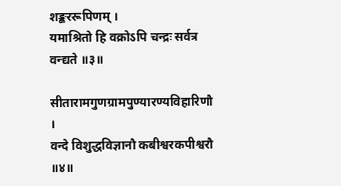शङ्कररूपिणम् ।
यमाश्रितो हि वक्रोऽपि चन्द्रः सर्वत्र वन्द्यते ॥३॥

सीतारामगुणग्रामपुण्यारण्यविहारिणौ ।
वन्दे विशुद्धविज्ञानौ कबीश्वरकपीश्वरौ ॥४॥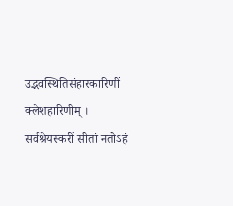उद्भवस्थितिसंहारकारिणीं क्लेशहारिणीम् ।
सर्वश्रेयस्करीं सीतां नतोऽहं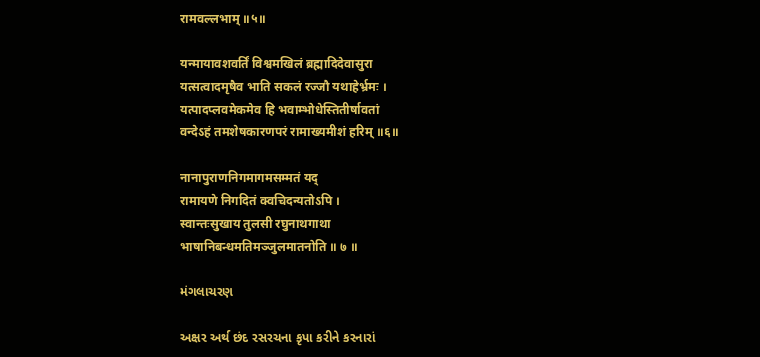रामवल्लभाम् ॥५॥

यन्मायावशवर्तिं विश्वमखिलं ब्रह्मादिदेवासुरा
यत्सत्वादमृषैव भाति सकलं रज्जौ यथाहेर्भ्रमः ।
यत्पादप्लवमेकमेव हि भवाम्भोधेस्तितीर्षावतां
वन्देऽहं तमशेषकारणपरं रामाख्यमीशं हरिम् ॥६॥

नानापुराणनिगमागमसम्मतं यद्
रामायणे निगदितं क्वचिदन्यतोऽपि ।
स्वान्तःसुखाय तुलसी रघुनाथगाथा
भाषानिबन्धमतिमञ्जुलमातनोति ॥ ७ ॥

મંગલાચરણ

અક્ષર અર્થ છંદ રસરચના કૃપા કરીને કરનારાં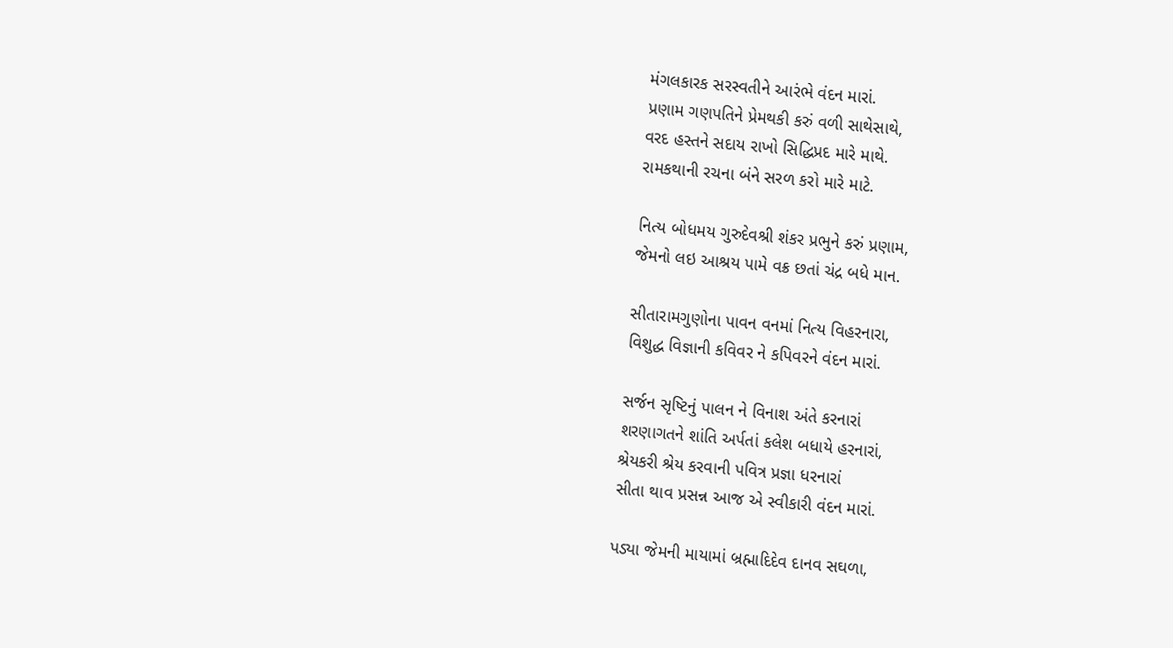મંગલકારક સરસ્વતીને આરંભે વંદન મારાં.
પ્રણામ ગણપતિને પ્રેમથકી કરું વળી સાથેસાથે,
વરદ હસ્તને સદાય રાખો સિદ્ધિપ્રદ મારે માથે.
રામકથાની રચના બંને સરળ કરો મારે માટે.

નિત્ય બોધમય ગુરુદેવશ્રી શંકર પ્રભુને કરું પ્રણામ,
જેમનો લઇ આશ્રય પામે વક્ર છતાં ચંદ્ર બધે માન.

સીતારામગુણોના પાવન વનમાં નિત્ય વિહરનારા,
વિશુદ્ધ વિજ્ઞાની કવિવર ને કપિવરને વંદન મારાં.

સર્જન સૃષ્ટિનું પાલન ને વિનાશ અંતે કરનારાં
શરણાગતને શાંતિ અર્પતાં કલેશ બધાયે હરનારાં,
શ્રેયકરી શ્રેય કરવાની પવિત્ર પ્રજ્ઞા ધરનારાં
સીતા થાવ પ્રસન્ન આજ એ સ્વીકારી વંદન મારાં.

પડ્યા જેમની માયામાં બ્રહ્માદિદેવ દાનવ સઘળા,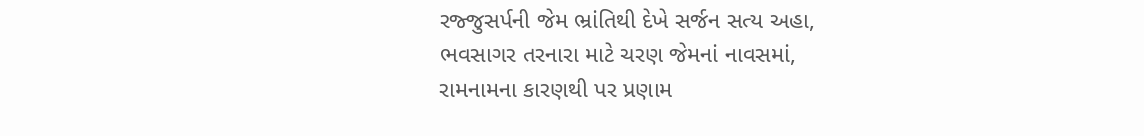રજ્જુસર્પની જેમ ભ્રાંતિથી દેખે સર્જન સત્ય અહા,
ભવસાગર તરનારા માટે ચરણ જેમનાં નાવસમાં,
રામનામના કારણથી પર પ્રણામ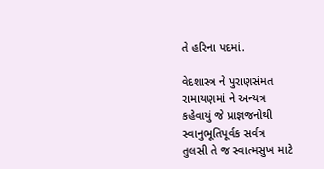તે હરિના પદમાં.

વેદશાસ્ત્ર ને પુરાણસંમત રામાયણમાં ને અન્યત્ર
કહેવાયું જે પ્રાજ્ઞજનોથી સ્વાનુભૂતિપૂર્વક સર્વત્ર
તુલસી તે જ સ્વાત્મસુખ માટે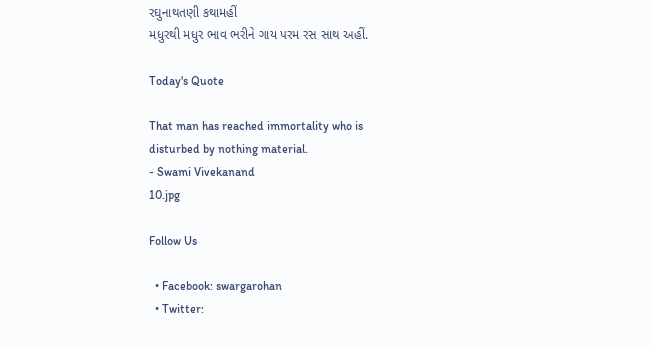રઘુનાથતણી કથામહીં
મધુરથી મધુર ભાવ ભરીને ગાય પરમ રસ સાથ અહીં.

Today's Quote

That man has reached immortality who is disturbed by nothing material.
- Swami Vivekanand
10.jpg

Follow Us

  • Facebook: swargarohan
  • Twitter: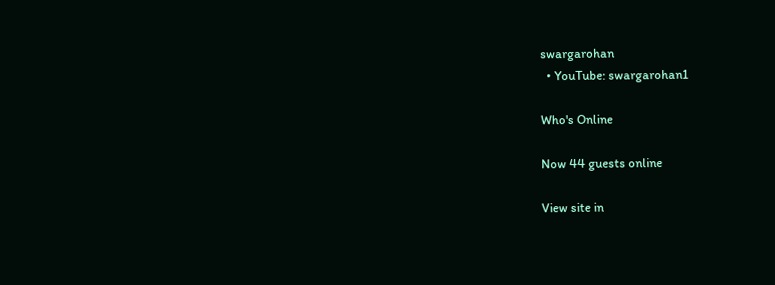swargarohan
  • YouTube: swargarohan1

Who's Online

Now 44 guests online

View site in